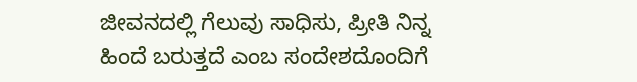ಜೀವನದಲ್ಲಿ ಗೆಲುವು ಸಾಧಿಸು, ಪ್ರೀತಿ ನಿನ್ನ ಹಿಂದೆ ಬರುತ್ತದೆ ಎಂಬ ಸಂದೇಶದೊಂದಿಗೆ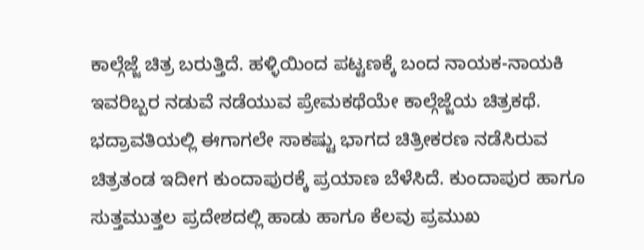ಕಾಲ್ಗೆಜ್ಜೆ ಚಿತ್ರ ಬರುತ್ತಿದೆ. ಹಳ್ಳಿಯಿಂದ ಪಟ್ಟಣಕ್ಕೆ ಬಂದ ನಾಯಕ-ನಾಯಕಿ ಇವರಿಬ್ಬರ ನಡುವೆ ನಡೆಯುವ ಪ್ರೇಮಕಥೆಯೇ ಕಾಲ್ಗೆಜ್ಜೆಯ ಚಿತ್ರಕಥೆ. ಭದ್ರಾವತಿಯಲ್ಲಿ ಈಗಾಗಲೇ ಸಾಕಷ್ಟು ಭಾಗದ ಚಿತ್ರೀಕರಣ ನಡೆಸಿರುವ ಚಿತ್ರತಂಡ ಇದೀಗ ಕುಂದಾಪುರಕ್ಕೆ ಪ್ರಯಾಣ ಬೆಳೆಸಿದೆ. ಕುಂದಾಪುರ ಹಾಗೂ ಸುತ್ತಮುತ್ತಲ ಪ್ರದೇಶದಲ್ಲಿ ಹಾಡು ಹಾಗೂ ಕೆಲವು ಪ್ರಮುಖ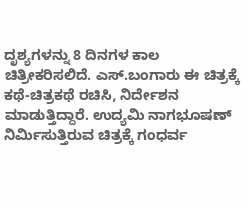ದೃಶ್ಯಗಳನ್ನು 8 ದಿನಗಳ ಕಾಲ ಚಿತ್ರೀಕರಿಸಲಿದೆ. ಎಸ್.ಬಂಗಾರು ಈ ಚಿತ್ರಕ್ಕೆ ಕಥೆ-ಚಿತ್ರಕಥೆ ರಚಿಸಿ, ನಿರ್ದೇಶನ ಮಾಡುತ್ತಿದ್ದಾರೆ. ಉದ್ಯಮಿ ನಾಗಭೂಷಣ್ ನಿರ್ಮಿಸುತ್ತಿರುವ ಚಿತ್ರಕ್ಕೆ ಗಂಧರ್ವ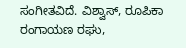ಸಂಗೀತವಿದೆ. ವಿಶ್ವಾಸ್, ರೂಪಿಕಾ ರಂಗಾಯಣ ರಘು,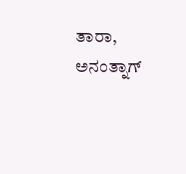ತಾರಾ, ಅನಂತ್ನಾಗ್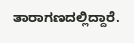ತಾರಾಗಣದಲ್ಲಿದ್ದಾರೆ.